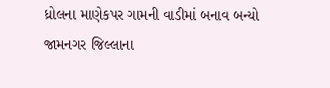ધ્રોલના માણેકપર ગામની વાડીમાં બનાવ બન્યો
જામનગર જિલ્લાના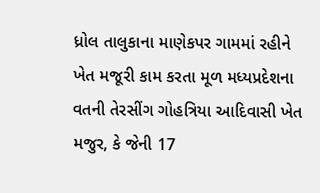ધ્રોલ તાલુકાના માણેકપર ગામમાં રહીને ખેત મજૂરી કામ કરતા મૂળ મધ્યપ્રદેશના વતની તેરસીંગ ગોહત્રિયા આદિવાસી ખેત મજુર, કે જેની 17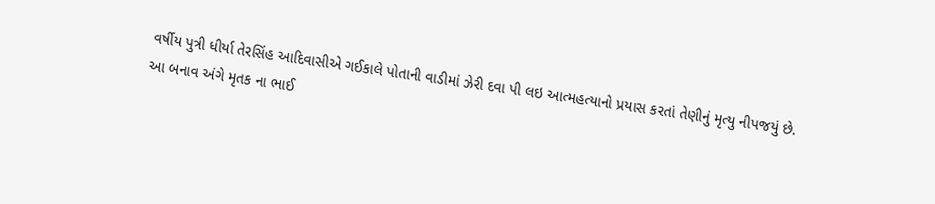વર્ષીય પુત્રી ધીર્યા તેરસિંહ આદિવાસીએ ગઈકાલે પોતાની વાડીમાં ઝેરી દવા પી લઇ આત્મહત્યાનો પ્રયાસ કરતાં તેણીનું મૃત્યુ નીપજયું છે.
આ બનાવ અંગે મૃતક ના ભાઈ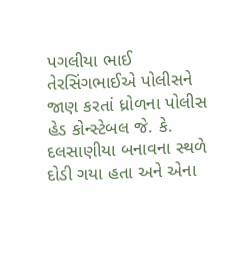પગલીયા ભાઈ તેરસિંગભાઈએ પોલીસને જાણ કરતાં ધ્રોળના પોલીસ હેડ કોન્સ્ટેબલ જે. કે. દલસાણીયા બનાવના સ્થળે દોડી ગયા હતા અને એના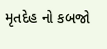મૃતદેહ નો કબજો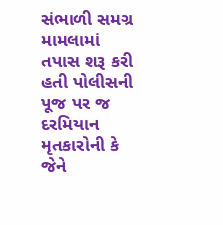સંભાળી સમગ્ર મામલામાં તપાસ શરૂ કરી હતી પોલીસની પૂજ પર જ દરમિયાન મૃતકારોની કે જેને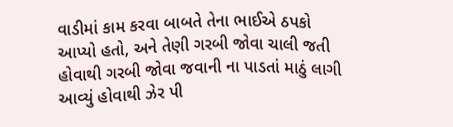વાડીમાં કામ કરવા બાબતે તેના ભાઈએ ઠપકો આપ્યો હતો, અને તેણી ગરબી જોવા ચાલી જતી હોવાથી ગરબી જોવા જવાની ના પાડતાં માઠું લાગી આવ્યું હોવાથી ઝેર પી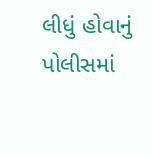લીધું હોવાનું પોલીસમાં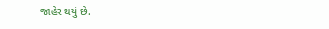જાહેર થયું છે.